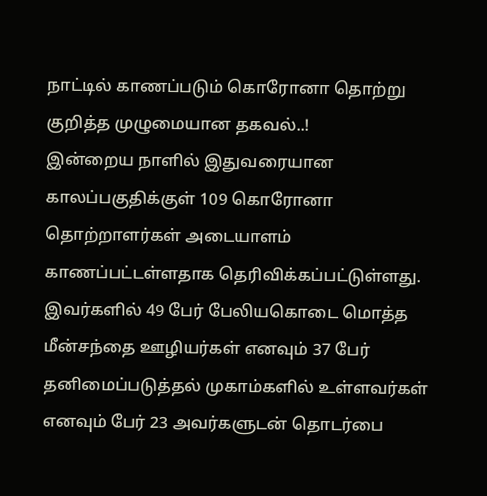நாட்டில் காணப்படும் கொரோனா தொற்று குறித்த முழுமையான தகவல்..!
இன்றைய நாளில் இதுவரையான காலப்பகுதிக்குள் 109 கொரோனா தொற்றாளர்கள் அடையாளம் காணப்பட்டள்ளதாக தெரிவிக்கப்பட்டுள்ளது.
இவர்களில் 49 பேர் பேலியகொடை மொத்த மீன்சந்தை ஊழியர்கள் எனவும் 37 பேர் தனிமைப்படுத்தல் முகாம்களில் உள்ளவர்கள் எனவும் பேர் 23 அவர்களுடன் தொடர்பை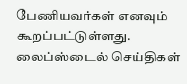பேணியவர்கள் எனவும் கூறப்பட்டுள்ளது.
லைப்ஸ்டைல் செய்திகள்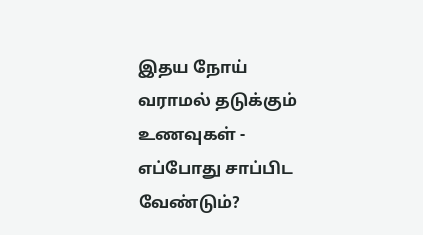இதய நோய் வராமல் தடுக்கும் உணவுகள் - எப்போது சாப்பிட வேண்டும்?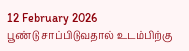12 February 2026
பூண்டு சாப்பிடுவதால் உடம்பிற்கு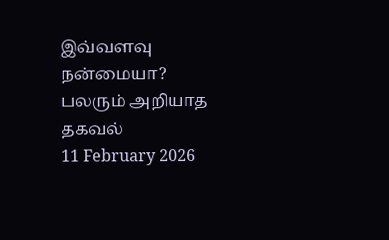இவ்வளவு நன்மையா? பலரும் அறியாத தகவல்
11 February 2026